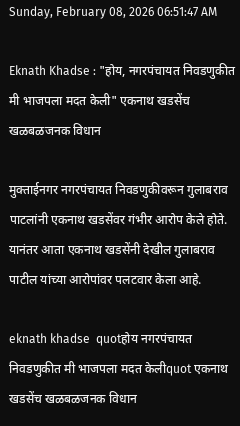Sunday, February 08, 2026 06:51:47 AM

Eknath Khadse : "होय, नगरपंचायत निवडणुकीत मी भाजपला मदत केली" एकनाथ खडसेंच खळबळजनक विधान

मुक्ताईनगर नगरपंचायत निवडणुकीवरून गुलाबराव पाटलांनी एकनाथ खडसेंवर गंभीर आरोप केले होते. यानंतर आता एकनाथ खडसेंनी देखील गुलाबराव पाटील यांच्या आरोपांवर पलटवार केला आहे.

eknath khadse  quotहोय नगरपंचायत निवडणुकीत मी भाजपला मदत केलीquot एकनाथ खडसेंच खळबळजनक विधान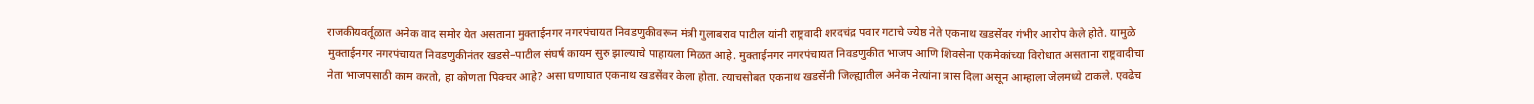राजकीयवर्तूळात अनेक वाद समोर येत असताना मुक्ताईनगर नगरपंचायत निवडणुकीवरून मंत्री गुलाबराव पाटील यांनी राष्ट्रवादी शरदचंद्र पवार गटाचे ज्येष्ठ नेते एकनाथ खडसेंवर गंभीर आरोप केले होते. यामुळे मुक्ताईनगर नगरपंचायत निवडणुकीनंतर खडसे–पाटील संघर्ष कायम सुरु झाल्याचे पाहायला मिळत आहे. मुक्ताईनगर नगरपंचायत निवडणुकीत भाजप आणि शिवसेना एकमेकांच्या विरोधात असताना राष्ट्रवादीचा नेता भाजपसाठी काम करतो, हा कोणता पिक्चर आहे? असा घणाघात एकनाथ खडसेंवर केला होता. त्याचसोबत एकनाथ खडसेंनी जिल्ह्यातील अनेक नेत्यांना त्रास दिला असून आम्हाला जेलमध्ये टाकले. एवढेच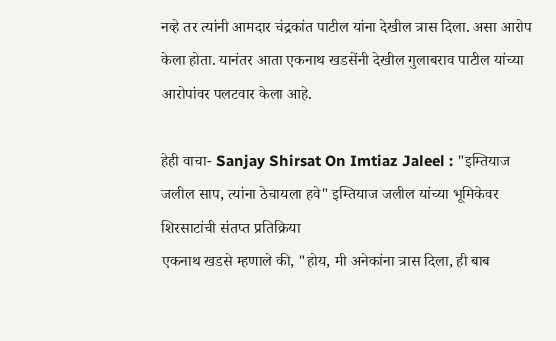नव्हे तर त्यांनी आमदार चंद्रकांत पाटील यांना देखील त्रास दिला. असा आरोप केला होता. यानंतर आता एकनाथ खडसेंनी देखील गुलाबराव पाटील यांच्या आरोपांवर पलटवार केला आहे.

हेही वाचा- Sanjay Shirsat On Imtiaz Jaleel : "इम्तियाज जलील साप, त्यांना ठेचायला हवे" इम्तियाज जलील यांच्या भूमिकेवर शिरसाटांची संतप्त प्रतिक्रिया
एकनाथ खडसे म्हणाले की, "होय, मी अनेकांना त्रास दिला, ही बाब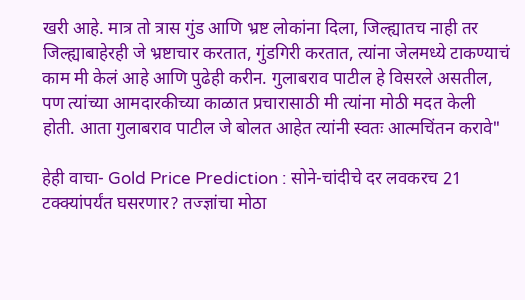खरी आहे. मात्र तो त्रास गुंड आणि भ्रष्ट लोकांना दिला, जिल्ह्यातच नाही तर जिल्ह्याबाहेरही जे भ्रष्टाचार करतात, गुंडगिरी करतात, त्यांना जेलमध्ये टाकण्याचं काम मी केलं आहे आणि पुढेही करीन. गुलाबराव पाटील हे विसरले असतील, पण त्यांच्या आमदारकीच्या काळात प्रचारासाठी मी त्यांना मोठी मदत केली होती. आता गुलाबराव पाटील जे बोलत आहेत त्यांनी स्वतः आत्मचिंतन करावे"

हेही वाचा- Gold Price Prediction : सोने-चांदीचे दर लवकरच 21 टक्क्यांपर्यंत घसरणार? तज्ज्ञांचा मोठा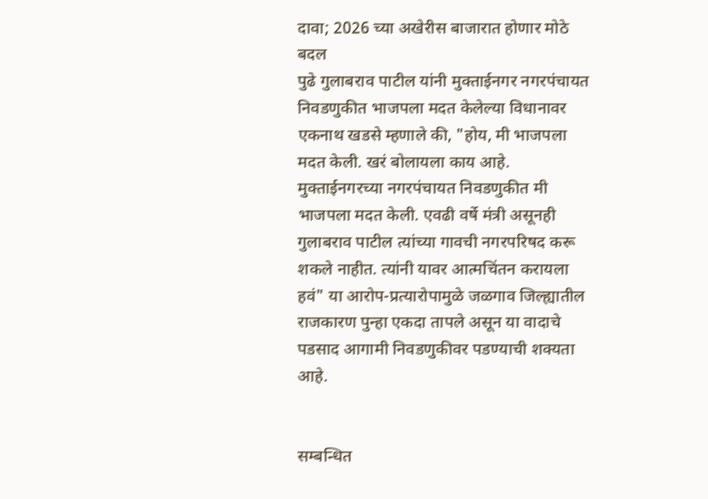दावा; 2026 च्या अखेरीस बाजारात होणार मोठे बदल
पुढे गुलाबराव पाटील यांनी मुक्ताईनगर नगरपंचायत निवडणुकीत भाजपला मदत केलेल्या विधानावर एकनाथ खडसे म्हणाले की, "होय, मी भाजपला मदत केली. खरं बोलायला काय आहे. मुक्ताईनगरच्या नगरपंचायत निवडणुकीत मी भाजपला मदत केली. एवढी वर्षे मंत्री असूनही गुलाबराव पाटील त्यांच्या गावची नगरपरिषद करू शकले नाहीत. त्यांनी यावर आत्मचिंतन करायला हवं" या आरोप-प्रत्यारोपामुळे जळगाव जिल्ह्यातील राजकारण पुन्हा एकदा तापले असून या वादाचे पडसाद आगामी निवडणुकीवर पडण्याची शक्यता आहे.


सम्बन्धित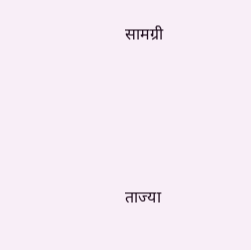सामग्री





ताज्या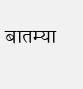बातम्या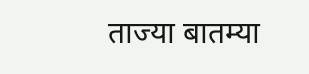ताज्या बातम्या